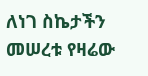ለነገ ስኬታችን መሠረቱ የዛሬው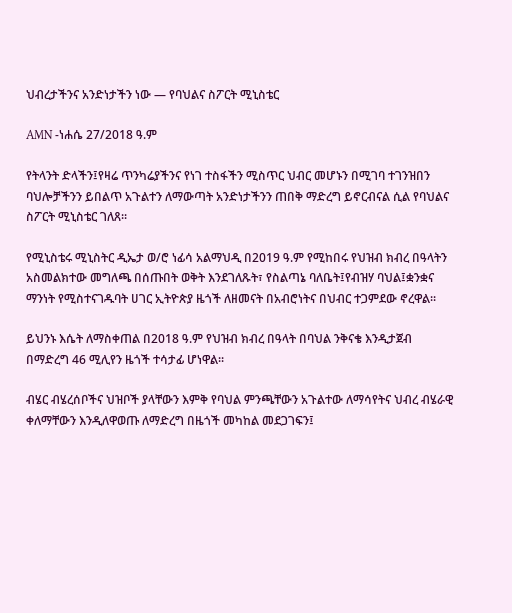ህብረታችንና አንድነታችን ነው — የባህልና ስፖርት ሚኒስቴር

AMN -ነሐሴ 27/2018 ዓ.ም

የትላንት ድላችን፤የዛሬ ጥንካሬያችንና የነገ ተስፋችን ሚስጥር ህብር መሆኑን በሚገባ ተገንዝበን ባህሎቻችንን ይበልጥ አጉልተን ለማውጣት አንድነታችንን ጠበቅ ማድረግ ይኖርብናል ሲል የባህልና ስፖርት ሚኒስቴር ገለጸ፡፡

የሚኒስቴሩ ሚኒስትር ዲኤታ ወ/ሮ ነፊሳ አልማህዲ በ2019 ዓ.ም የሚከበሩ የህዝብ ክብረ በዓላትን አስመልክተው መግለጫ በሰጡበት ወቅት እንደገለጹት፣ የስልጣኔ ባለቤት፤የብዝሃ ባህል፤ቋንቋና ማንነት የሚስተናገዱባት ሀገር ኢትዮጵያ ዜጎች ለዘመናት በአብሮነትና በህብር ተጋምደው ኖረዋል፡፡

ይህንኑ እሴት ለማስቀጠል በ2018 ዓ.ም የህዝብ ክብረ በዓላት በባህል ንቅናቄ እንዲታጀብ በማድረግ 46 ሚሊየን ዜጎች ተሳታፊ ሆነዋል፡፡

ብሄር ብሄረሰቦችና ህዝቦች ያላቸውን እምቅ የባህል ምንጫቸውን አጉልተው ለማሳየትና ህብረ ብሄራዊ ቀለማቸውን እንዲለዋወጡ ለማድረግ በዜጎች መካከል መደጋገፍን፤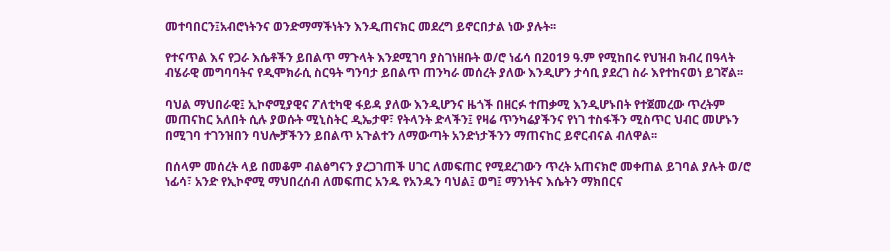መተባበርን፤አብሮነትንና ወንድማማችነትን እንዲጠናክር መደረግ ይኖርበታል ነው ያሉት፡፡

የተናጥል እና የጋራ እሴቶችን ይበልጥ ማጉላት እንደሚገባ ያስገነዘቡት ወ/ሮ ነፊሳ በ2019 ዓ.ም የሚከበሩ የህዝብ ክብረ በዓላት ብሄራዊ መግባባትና የዲሞክራሲ ስርዓት ግንባታ ይበልጥ ጠንካራ መሰረት ያለው እንዲሆን ታሳቢ ያደረገ ስራ እየተከናወነ ይገኛል፡፡

ባህል ማህበራዊ፤ ኢኮኖሚያዊና ፖለቲካዊ ፋይዳ ያለው እንዲሆንና ዜጎች በዘርፉ ተጠቃሚ እንዲሆኑበት የተጀመረው ጥረትም መጠናከር አለበት ሲሉ ያወሱት ሚኒስትር ዲኤታዋ፣ የትላንት ድላችን፤ የዛሬ ጥንካሬያችንና የነገ ተስፋችን ሚስጥር ህብር መሆኑን በሚገባ ተገንዝበን ባህሎቻችንን ይበልጥ አጉልተን ለማውጣት አንድነታችንን ማጠናከር ይኖርብናል ብለዋል፡፡

በሰላም መሰረት ላይ በመቆም ብልፅግናን ያረጋገጠች ሀገር ለመፍጠር የሚደረገውን ጥረት አጠናክሮ መቀጠል ይገባል ያሉት ወ/ሮ ነፊሳ፣ አንድ የኢኮኖሚ ማህበረሰብ ለመፍጠር አንዱ የአንዱን ባህል፤ ወግ፤ ማንነትና እሴትን ማክበርና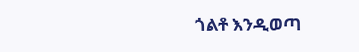ጎልቶ እንዲወጣ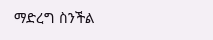ማድረግ ስንችል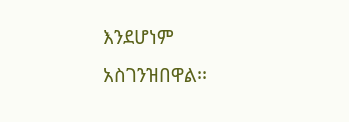እንደሆነም አስገንዝበዋል፡፡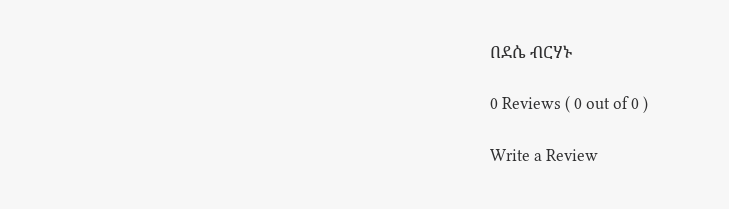በደሴ ብርሃኑ

0 Reviews ( 0 out of 0 )

Write a Review